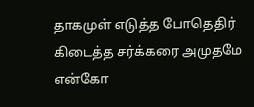தாகமுள் எடுத்த போதெதிர் கிடைத்த சர்க்கரை அமுதமே என்கோ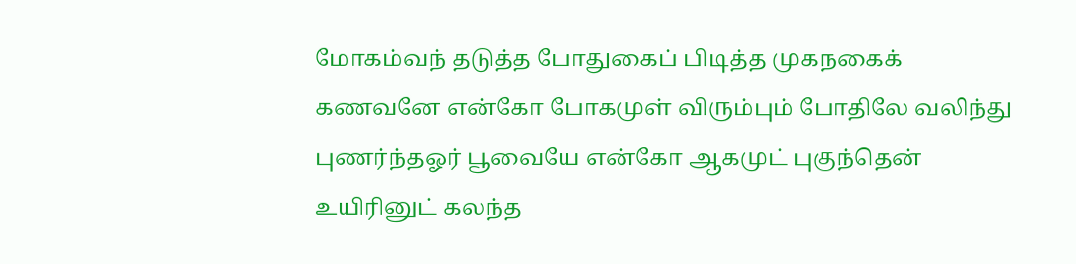மோகம்வந் தடுத்த போதுகைப் பிடித்த முகநகைக் கணவனே என்கோ போகமுள் விரும்பும் போதிலே வலிந்து புணர்ந்தஓர் பூவையே என்கோ ஆகமுட் புகுந்தென் உயிரினுட் கலந்த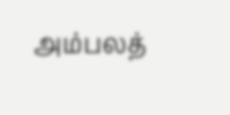அம்பலத்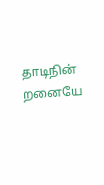தாடிநின் றனையே